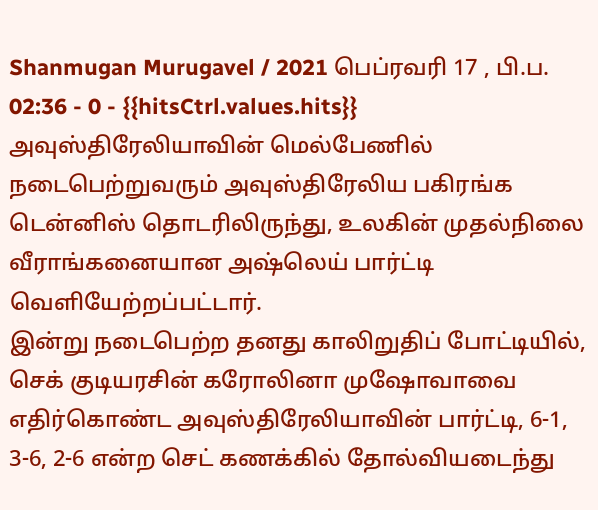Shanmugan Murugavel / 2021 பெப்ரவரி 17 , பி.ப. 02:36 - 0 - {{hitsCtrl.values.hits}}
அவுஸ்திரேலியாவின் மெல்பேணில் நடைபெற்றுவரும் அவுஸ்திரேலிய பகிரங்க டென்னிஸ் தொடரிலிருந்து, உலகின் முதல்நிலை வீராங்கனையான அஷ்லெய் பார்ட்டி வெளியேற்றப்பட்டார்.
இன்று நடைபெற்ற தனது காலிறுதிப் போட்டியில், செக் குடியரசின் கரோலினா முஷோவாவை எதிர்கொண்ட அவுஸ்திரேலியாவின் பார்ட்டி, 6-1, 3-6, 2-6 என்ற செட் கணக்கில் தோல்வியடைந்து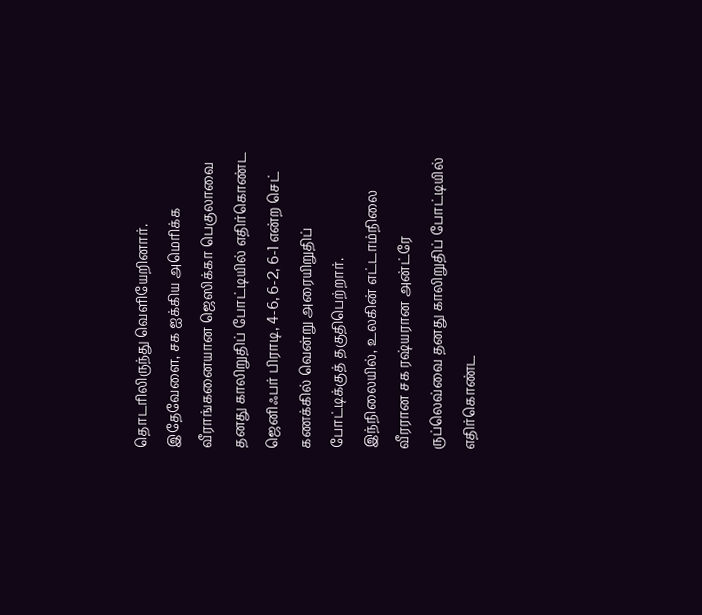தொடரிலிருந்து வெளியேறினார்.
இதேவேளை, சக ஐக்கிய அமெரிக்க வீராங்கனையான ஜெஸிக்கா பெகுலாவை தனது காலிறுதிப் போட்டியில் எதிர்கொண்ட ஜெனிஃபர் பிராடி, 4-6, 6-2, 6-1 என்ற செட் கணக்கில் வென்று அரையிறுதிப் போட்டிக்குத் தகுதிபெற்றார்.
இந்நிலையில், உலகின் எட்டாம்நிலை வீரரான சக ரஷ்யரான அன்ட்ரே ருப்லெவ்வை தனது காலிறுதிப் போட்டியில் எதிர்கொண்ட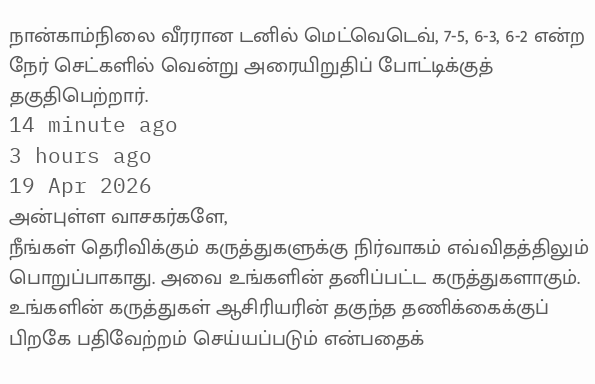நான்காம்நிலை வீரரான டனில் மெட்வெடெவ், 7-5, 6-3, 6-2 என்ற நேர் செட்களில் வென்று அரையிறுதிப் போட்டிக்குத் தகுதிபெற்றார்.
14 minute ago
3 hours ago
19 Apr 2026
அன்புள்ள வாசகர்களே,
நீங்கள் தெரிவிக்கும் கருத்துகளுக்கு நிர்வாகம் எவ்விதத்திலும் பொறுப்பாகாது. அவை உங்களின் தனிப்பட்ட கருத்துகளாகும். உங்களின் கருத்துகள் ஆசிரியரின் தகுந்த தணிக்கைக்குப் பிறகே பதிவேற்றம் செய்யப்படும் என்பதைக்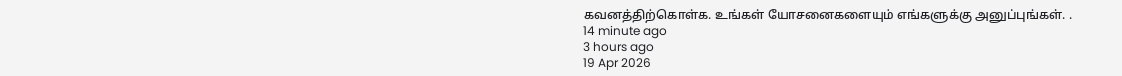கவனத்திற்கொள்க. உங்கள் யோசனைகளையும் எங்களுக்கு அனுப்புங்கள். .
14 minute ago
3 hours ago
19 Apr 2026